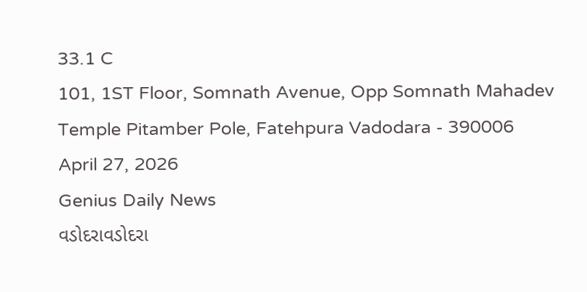33.1 C
101, 1ST Floor, Somnath Avenue, Opp Somnath Mahadev Temple Pitamber Pole, Fatehpura Vadodara - 390006
April 27, 2026
Genius Daily News
વડોદરાવડોદરા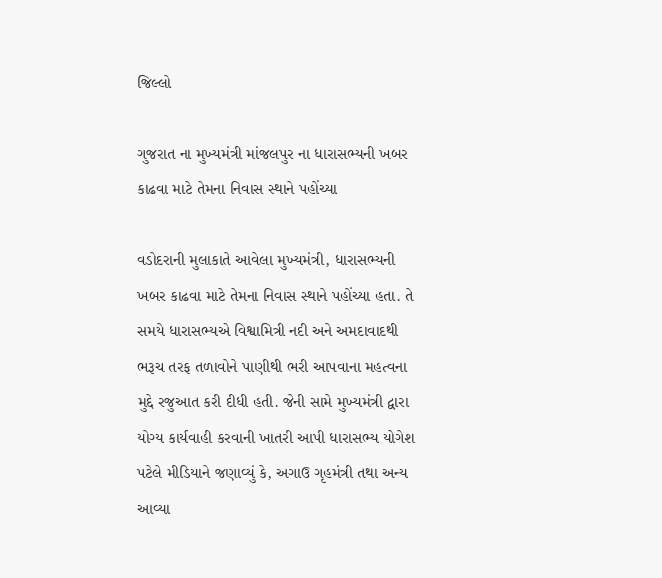જિલ્લો

ગુજરાત ના મુખ્યમંત્રી માંજલપુર ના ધારાસભ્યની ખબર કાઢવા માટે તેમના નિવાસ સ્થાને પહોંચ્યા

વડોદરાની મુલાકાતે આવેલા મુખ્યમંત્રી, ધારાસભ્યની ખબર કાઢવા માટે તેમના નિવાસ સ્થાને પહોંચ્યા હતા. તે સમયે ધારાસભ્યએ વિશ્વામિત્રી નદી અને અમદાવાદથી ભરૂચ તરફ તળાવોને પાણીથી ભરી આપવાના મહત્વના મુદ્દે રજુઆત કરી દીધી હતી. જેની સામે મુખ્યમંત્રી દ્વારા યોગ્ય કાર્યવાહી કરવાની ખાતરી આપી ધારાસભ્ય યોગેશ પટેલે મીડિયાને જણાવ્યું કે, અગાઉ ગૃહમંત્રી તથા અન્ય આવ્યા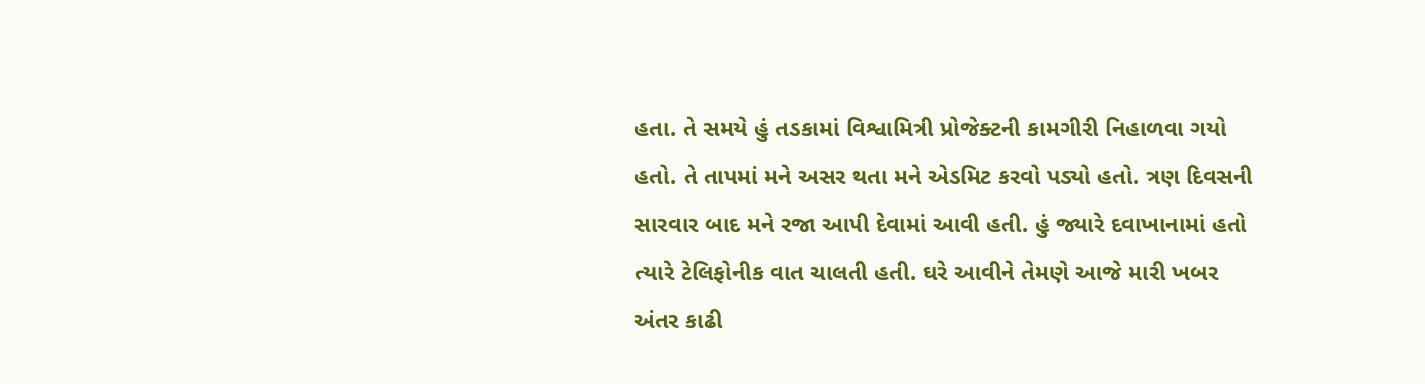હતા. તે સમયે હું તડકામાં વિશ્વામિત્રી પ્રોજેક્ટની કામગીરી નિહાળવા ગયો હતો. તે તાપમાં મને અસર થતા મને એડમિટ કરવો પડ્યો હતો. ત્રણ દિવસની સારવાર બાદ મને રજા આપી દેવામાં આવી હતી. હું જ્યારે દવાખાનામાં હતો ત્યારે ટેલિફોનીક વાત ચાલતી હતી. ઘરે આવીને તેમણે આજે મારી ખબર અંતર કાઢી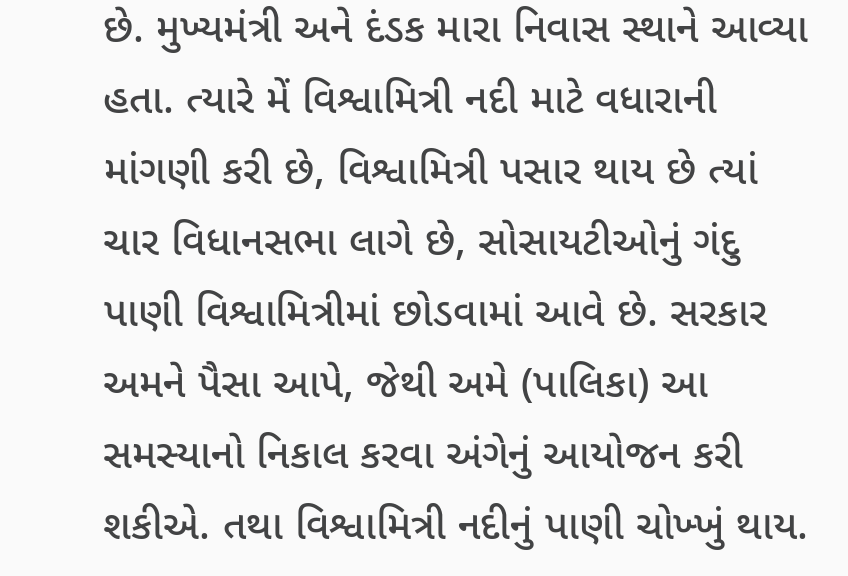છે. મુખ્યમંત્રી અને દંડક મારા નિવાસ સ્થાને આવ્યા હતા. ત્યારે મેં વિશ્વામિત્રી નદી માટે વધારાની માંગણી કરી છે, વિશ્વામિત્રી પસાર થાય છે ત્યાં ચાર વિધાનસભા લાગે છે, સોસાયટીઓનું ગંદુ પાણી વિશ્વામિત્રીમાં છોડવામાં આવે છે. સરકાર અમને પૈસા આપે, જેથી અમે (પાલિકા) આ સમસ્યાનો નિકાલ કરવા અંગેનું આયોજન કરી શકીએ. તથા વિશ્વામિત્રી નદીનું પાણી ચોખ્ખું થાય.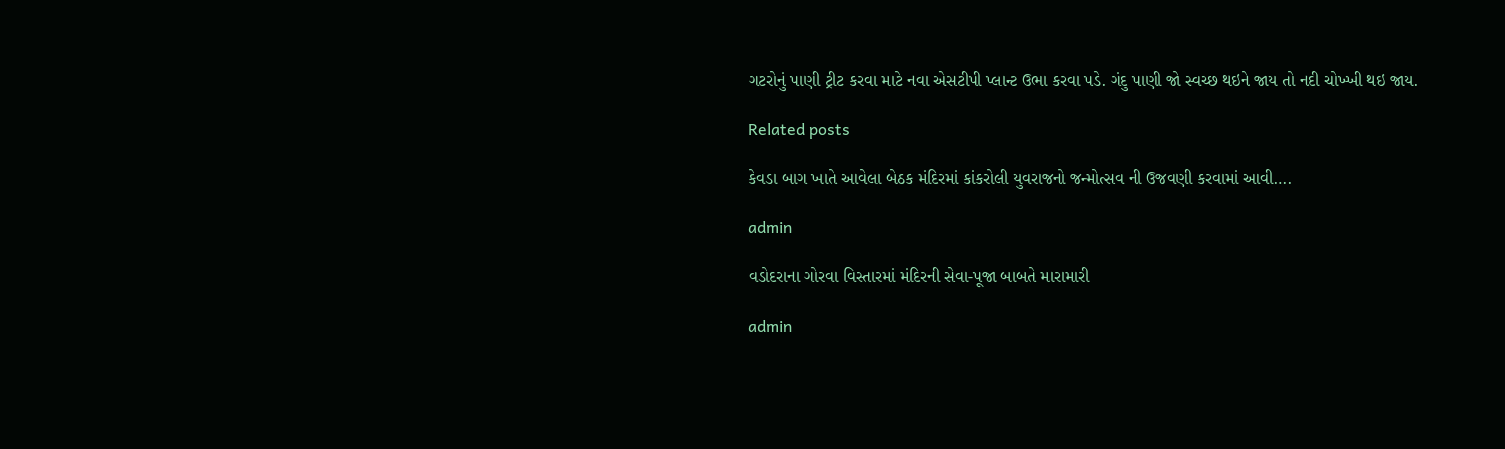ગટરોનું પાણી ટ્રીટ કરવા માટે નવા એસટીપી પ્લાન્ટ ઉભા કરવા પડે. ગંદુ પાણી જો સ્વચ્છ થઇને જાય તો નદી ચોખ્ખી થઇ જાય.

Related posts

કેવડા બાગ ખાતે આવેલા બેઠક મંદિરમાં કાંકરોલી યુવરાજનો જન્મોત્સવ ની ઉજવણી કરવામાં આવી….

admin

વડોદરાના ગોરવા વિસ્તારમાં મંદિરની સેવા-પૂજા બાબતે મારામારી

admin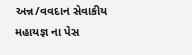અન્ન/વવદાન સેવાકીય મહાયજ્ઞ ના પેસ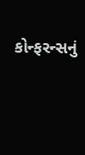કોન્ફરન્સનું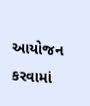આયોજન કરવામાં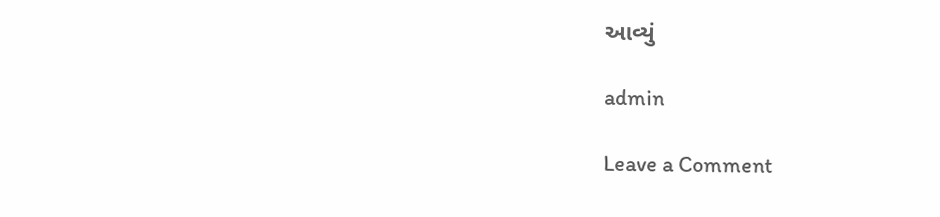આવ્યું

admin

Leave a Comment